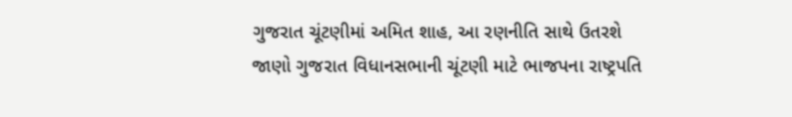ગુજરાત ચૂંટણીમાં અમિત શાહ, આ રણનીતિ સાથે ઉતરશે
જાણો ગુજરાત વિધાનસભાની ચૂંટણી માટે ભાજપના રાષ્ટ્રપતિ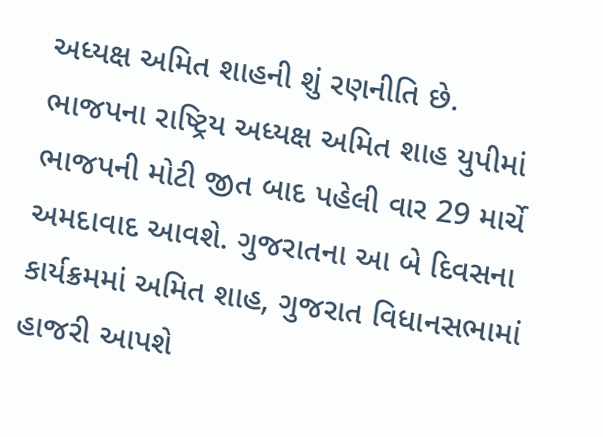અધ્યક્ષ અમિત શાહની શું રણનીતિ છે.
ભાજપના રાષ્ટ્રિય અધ્યક્ષ અમિત શાહ યુપીમાં ભાજપની મોટી જીત બાદ પહેલી વાર 29 માર્ચે અમદાવાદ આવશે. ગુજરાતના આ બે દિવસના કાર્યક્રમમાં અમિત શાહ, ગુજરાત વિધાનસભામાં હાજરી આપશે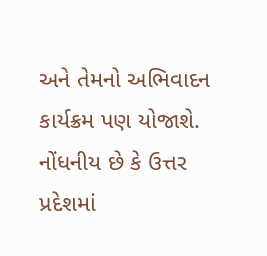અને તેમનો અભિવાદન કાર્યક્રમ પણ યોજાશે. નોંધનીય છે કે ઉત્તર પ્રદેશમાં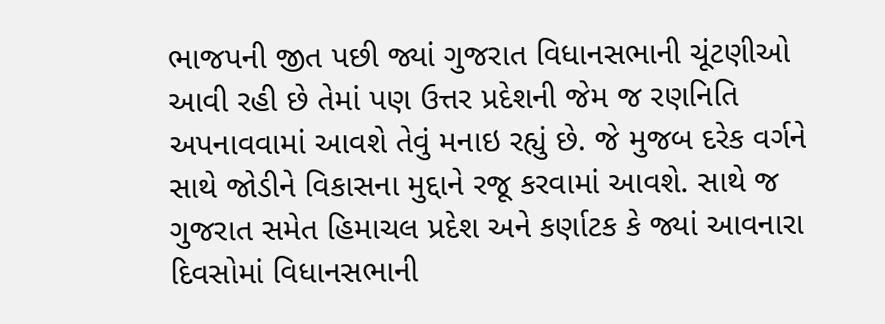ભાજપની જીત પછી જ્યાં ગુજરાત વિધાનસભાની ચૂંટણીઓ આવી રહી છે તેમાં પણ ઉત્તર પ્રદેશની જેમ જ રણનિતિ અપનાવવામાં આવશે તેવું મનાઇ રહ્યું છે. જે મુજબ દરેક વર્ગને સાથે જોડીને વિકાસના મુદ્દાને રજૂ કરવામાં આવશે. સાથે જ ગુજરાત સમેત હિમાચલ પ્રદેશ અને કર્ણાટક કે જ્યાં આવનારા દિવસોમાં વિધાનસભાની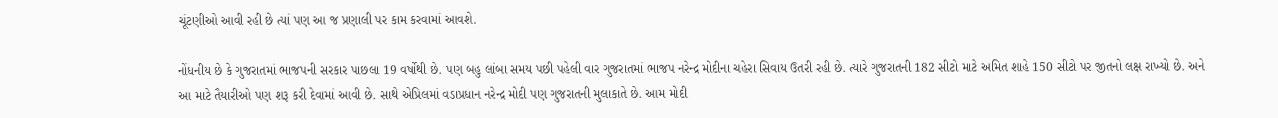ચૂંટણીઓ આવી રહી છે ત્યાં પણ આ જ પ્રણાલી પર કામ કરવામાં આવશે.

નોંધનીય છે કે ગુજરાતમાં ભાજપની સરકાર પાછલા 19 વર્ષોથી છે. પણ બહુ લાંબા સમય પછી પહેલી વાર ગુજરાતમાં ભાજપ નરેન્દ્ર મોદીના ચહેરા સિવાય ઉતરી રહી છે. ત્યારે ગુજરાતની 182 સીટો માટે અમિત શાહે 150 સીટો પર જીતનો લક્ષ રાખ્યો છે. અને આ માટે તૈયારીઓ પણ શરૂ કરી દેવામાં આવી છે. સાથે એપ્રિલમાં વડાપ્રધાન નરેન્દ્ર મોદી પણ ગુજરાતની મુલાકાતે છે. આમ મોદી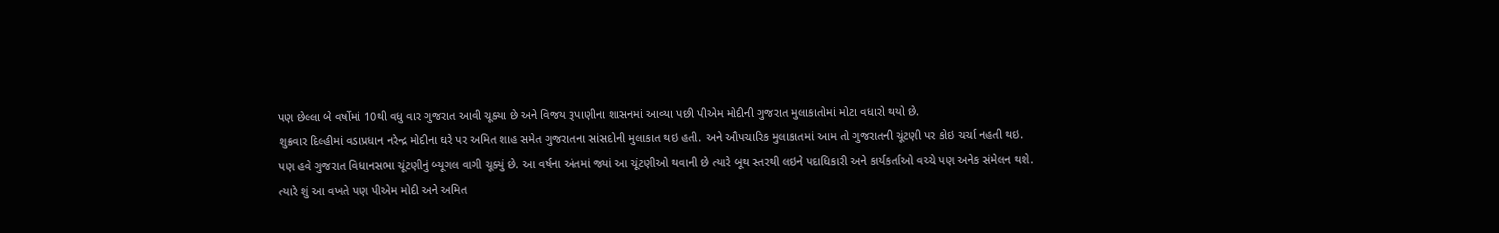પણ છેલ્લા બે વર્ષોમાં 10થી વધુ વાર ગુજરાત આવી ચૂક્યા છે અને વિજય રૂપાણીના શાસનમાં આવ્યા પછી પીએમ મોદીની ગુજરાત મુલાકાતોમાં મોટા વધારો થયો છે.
શુક્રવાર દિલ્હીમાં વડાપ્રધાન નરેન્દ્ર મોદીના ઘરે પર અમિત શાહ સમેત ગુજરાતના સાંસદોની મુલાકાત થઇ હતી. અને ઔપચારિક મુલાકાતમાં આમ તો ગુજરાતની ચૂંટણી પર કોઇ ચર્ચા નહતી થઇ. પણ હવે ગુજરાત વિધાનસભા ચૂંટણીનું બ્યૂગલ વાગી ચૂક્યું છે. આ વર્ષના અંતમાં જ્યાં આ ચૂંટણીઓ થવાની છે ત્યારે બૂથ સ્તરથી લઇને પદાધિકારી અને કાર્યકર્તાઓ વચ્ચે પણ અનેક સંમેલન થશે. ત્યારે શું આ વખતે પણ પીએમ મોદી અને અમિત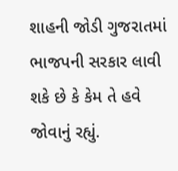શાહની જોડી ગુજરાતમાં ભાજપની સરકાર લાવી શકે છે કે કેમ તે હવે જોવાનું રહ્યું.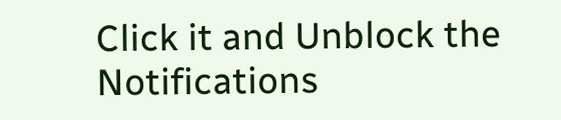Click it and Unblock the Notifications